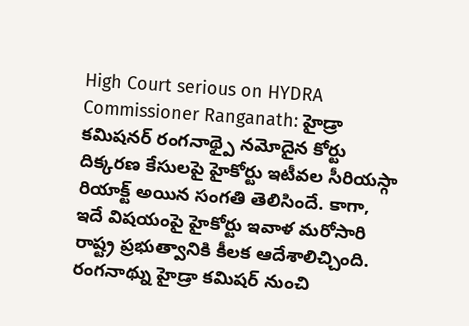High Court serious on HYDRA Commissioner Ranganath: హైడ్రా కమిషనర్ రంగనాథ్పై నమోదైన కోర్టు దిక్కరణ కేసులపై హైకోర్టు ఇటీవల సీరియస్గా రియాక్ట్ అయిన సంగతి తెలిసిందే. కాగా, ఇదే విషయంపై హైకోర్టు ఇవాళ మరోసారి రాష్ట్ర ప్రభుత్వానికి కీలక ఆదేశాలిచ్చింది. రంగనాథ్ను హైడ్రా కమిషర్ నుంచి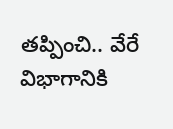తప్పించి.. వేరే విభాగానికి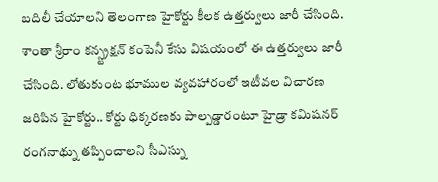బదిలీ చేయాలని తెలంగాణ హైకోర్టు కీలక ఉత్తర్వులు జారీ చేసింది. శాంతా శ్రీరాం కన్స్ట్రక్షన్ కంపెనీ కేసు విషయంలో ఈ ఉత్తర్వులు జారీ చేసింది. లోతుకుంట భూముల వ్యవహారంలో ఇటీవల విచారణ జరిపిన హైకోర్టు.. కోర్టు ధిక్కరణకు పాల్పడ్డారంటూ హైడ్రా కమిషనర్ రంగనాథ్ను తప్పించాలని సీఎస్ను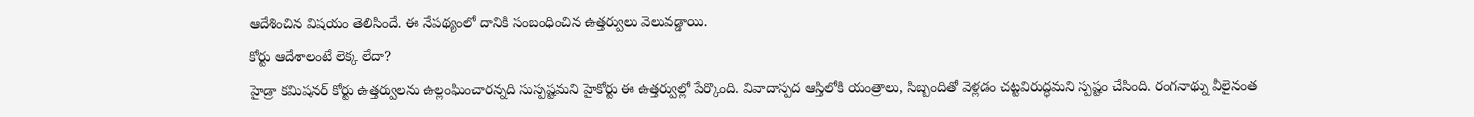ఆదేశించిన విషయం తెలిసిందే. ఈ నేపథ్యంలో దానికి సంబంధించిన ఉత్తర్వులు వెలువడ్డాయి.
కోర్టు ఆదేశాలంటే లెక్క లేదా?
హైడ్రా కమిషనర్ కోర్టు ఉత్తర్వులను ఉల్లంఘించారన్నది సుస్పష్టమని హైకోర్టు ఈ ఉత్తర్వుల్లో పేర్కొంది. వివాదాస్పద ఆస్తిలోకి యంత్రాలు, సిబ్బందితో వెళ్లడం చట్టవిరుద్ధమని స్పష్టం చేసింది. రంగనాథ్ను వీలైనంత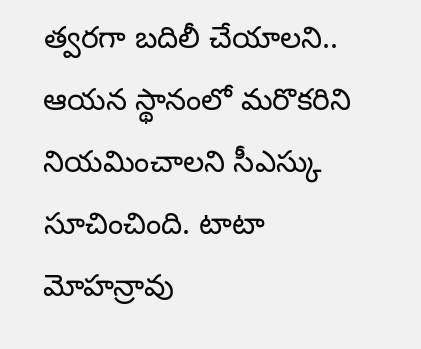త్వరగా బదిలీ చేయాలని.. ఆయన స్థానంలో మరొకరిని నియమించాలని సీఎస్కు సూచించింది. టాటా మోహన్రావు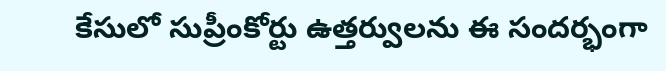కేసులో సుప్రీంకోర్టు ఉత్తర్వులను ఈ సందర్భంగా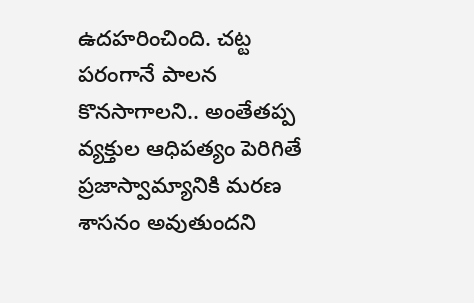ఉదహరించింది. చట్ట పరంగానే పాలన కొనసాగాలని.. అంతేతప్ప వ్యక్తుల ఆధిపత్యం పెరిగితే ప్రజాస్వామ్యానికి మరణ శాసనం అవుతుందని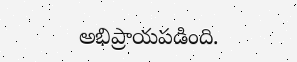అభిప్రాయపడింది.